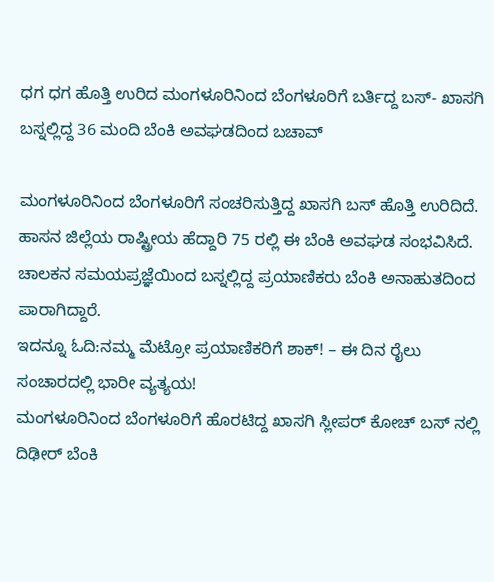ಧಗ ಧಗ ಹೊತ್ತಿ ಉರಿದ ಮಂಗಳೂರಿನಿಂದ ಬೆಂಗಳೂರಿಗೆ ಬರ್ತಿದ್ದ ಬಸ್- ಖಾಸಗಿ ಬಸ್ನಲ್ಲಿದ್ದ 36 ಮಂದಿ ಬೆಂಕಿ ಅವಘಡದಿಂದ ಬಚಾವ್

ಮಂಗಳೂರಿನಿಂದ ಬೆಂಗಳೂರಿಗೆ ಸಂಚರಿಸುತ್ತಿದ್ದ ಖಾಸಗಿ ಬಸ್ ಹೊತ್ತಿ ಉರಿದಿದೆ. ಹಾಸನ ಜಿಲ್ಲೆಯ ರಾಷ್ಟ್ರೀಯ ಹೆದ್ದಾರಿ 75 ರಲ್ಲಿ ಈ ಬೆಂಕಿ ಅವಘಡ ಸಂಭವಿಸಿದೆ. ಚಾಲಕನ ಸಮಯಪ್ರಜ್ಞೆಯಿಂದ ಬಸ್ನಲ್ಲಿದ್ದ ಪ್ರಯಾಣಿಕರು ಬೆಂಕಿ ಅನಾಹುತದಿಂದ ಪಾರಾಗಿದ್ದಾರೆ.
ಇದನ್ನೂ ಓದಿ:ನಮ್ಮ ಮೆಟ್ರೋ ಪ್ರಯಾಣಿಕರಿಗೆ ಶಾಕ್! – ಈ ದಿನ ರೈಲು ಸಂಚಾರದಲ್ಲಿ ಭಾರೀ ವ್ಯತ್ಯಯ!
ಮಂಗಳೂರಿನಿಂದ ಬೆಂಗಳೂರಿಗೆ ಹೊರಟಿದ್ದ ಖಾಸಗಿ ಸ್ಲೀಪರ್ ಕೋಚ್ ಬಸ್ ನಲ್ಲಿ ದಿಢೀರ್ ಬೆಂಕಿ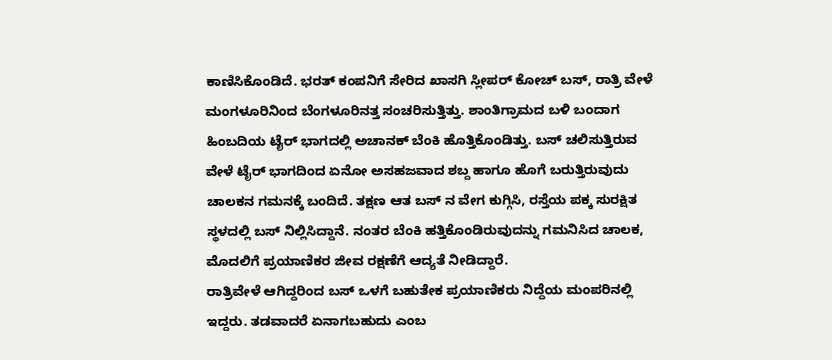ಕಾಣಿಸಿಕೊಂಡಿದೆ. ಭರತ್ ಕಂಪನಿಗೆ ಸೇರಿದ ಖಾಸಗಿ ಸ್ಲೀಪರ್ ಕೋಚ್ ಬಸ್, ರಾತ್ರಿ ವೇಳೆ ಮಂಗಳೂರಿನಿಂದ ಬೆಂಗಳೂರಿನತ್ತ ಸಂಚರಿಸುತ್ತಿತ್ತು. ಶಾಂತಿಗ್ರಾಮದ ಬಳಿ ಬಂದಾಗ ಹಿಂಬದಿಯ ಟೈರ್ ಭಾಗದಲ್ಲಿ ಅಚಾನಕ್ ಬೆಂಕಿ ಹೊತ್ತಿಕೊಂಡಿತ್ತು. ಬಸ್ ಚಲಿಸುತ್ತಿರುವ ವೇಳೆ ಟೈರ್ ಭಾಗದಿಂದ ಏನೋ ಅಸಹಜವಾದ ಶಬ್ದ ಹಾಗೂ ಹೊಗೆ ಬರುತ್ತಿರುವುದು ಚಾಲಕನ ಗಮನಕ್ಕೆ ಬಂದಿದೆ. ತಕ್ಷಣ ಆತ ಬಸ್ ನ ವೇಗ ಕುಗ್ಗಿಸಿ, ರಸ್ತೆಯ ಪಕ್ಕ ಸುರಕ್ಷಿತ ಸ್ಥಳದಲ್ಲಿ ಬಸ್ ನಿಲ್ಲಿಸಿದ್ದಾನೆ. ನಂತರ ಬೆಂಕಿ ಹತ್ತಿಕೊಂಡಿರುವುದನ್ನು ಗಮನಿಸಿದ ಚಾಲಕ, ಮೊದಲಿಗೆ ಪ್ರಯಾಣಿಕರ ಜೀವ ರಕ್ಷಣೆಗೆ ಆದ್ಯತೆ ನೀಡಿದ್ದಾರೆ.
ರಾತ್ರಿವೇಳೆ ಆಗಿದ್ದರಿಂದ ಬಸ್ ಒಳಗೆ ಬಹುತೇಕ ಪ್ರಯಾಣಿಕರು ನಿದ್ದೆಯ ಮಂಪರಿನಲ್ಲಿ ಇದ್ದರು. ತಡವಾದರೆ ಏನಾಗಬಹುದು ಎಂಬ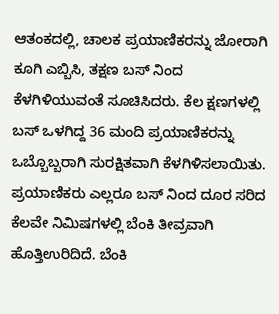ಆತಂಕದಲ್ಲಿ, ಚಾಲಕ ಪ್ರಯಾಣಿಕರನ್ನು ಜೋರಾಗಿ ಕೂಗಿ ಎಬ್ಬಿಸಿ, ತಕ್ಷಣ ಬಸ್ ನಿಂದ ಕೆಳಗಿಳಿಯುವಂತೆ ಸೂಚಿಸಿದರು. ಕೆಲ ಕ್ಷಣಗಳಲ್ಲಿ ಬಸ್ ಒಳಗಿದ್ದ 36 ಮಂದಿ ಪ್ರಯಾಣಿಕರನ್ನು ಒಬ್ಬೊಬ್ಬರಾಗಿ ಸುರಕ್ಷಿತವಾಗಿ ಕೆಳಗಿಳಿಸಲಾಯಿತು. ಪ್ರಯಾಣಿಕರು ಎಲ್ಲರೂ ಬಸ್ ನಿಂದ ದೂರ ಸರಿದ ಕೆಲವೇ ನಿಮಿಷಗಳಲ್ಲಿ ಬೆಂಕಿ ತೀವ್ರವಾಗಿ ಹೊತ್ತಿಉರಿದಿದೆ. ಬೆಂಕಿ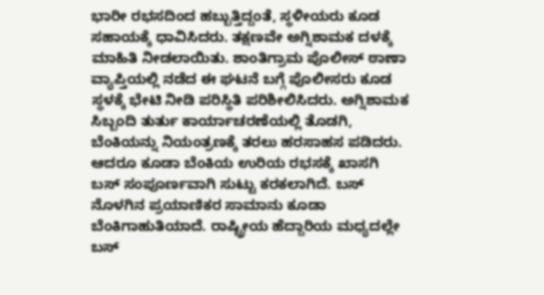ಭಾರೀ ರಭಸದಿಂದ ಹಬ್ಬುತ್ತಿದ್ದಂತೆ, ಸ್ಥಳೀಯರು ಕೂಡ ಸಹಾಯಕ್ಕೆ ಧಾವಿಸಿದರು. ತಕ್ಷಣವೇ ಅಗ್ನಿಶಾಮಕ ದಳಕ್ಕೆ ಮಾಹಿತಿ ನೀಡಲಾಯಿತು. ಶಾಂತಿಗ್ರಾಮ ಪೊಲೀಸ್ ಠಾಣಾ ವ್ಯಾಪ್ತಿಯಲ್ಲಿ ನಡೆದ ಈ ಘಟನೆ ಬಗ್ಗೆ ಪೊಲೀಸರು ಕೂಡ ಸ್ಥಳಕ್ಕೆ ಭೇಟಿ ನೀಡಿ ಪರಿಸ್ಥಿತಿ ಪರಿಶೀಲಿಸಿದರು. ಅಗ್ನಿಶಾಮಕ ಸಿಬ್ಬಂದಿ ತುರ್ತು ಕಾರ್ಯಾಚರಣೆಯಲ್ಲಿ ತೊಡಗಿ, ಬೆಂಕಿಯನ್ನು ನಿಯಂತ್ರಣಕ್ಕೆ ತರಲು ಹರಸಾಹಸ ಪಡಿದರು. ಆದರೂ ಕೂಡಾ ಬೆಂಕಿಯ ಉರಿಯ ರಭಸಕ್ಕೆ ಖಾಸಗಿ ಬಸ್ ಸಂಪೂರ್ಣವಾಗಿ ಸುಟ್ಟು ಕರಕಲಾಗಿದೆ. ಬಸ್ ನೊಳಗಿನ ಪ್ರಯಾಣಿಕರ ಸಾಮಾನು ಕೂಡಾ ಬೆಂಕಿಗಾಹುತಿಯಾದೆ. ರಾಷ್ಟ್ರೀಯ ಹೆದ್ದಾರಿಯ ಮಧ್ಯದಲ್ಲೇ ಬಸ್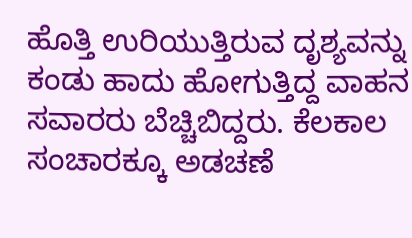ಹೊತ್ತಿ ಉರಿಯುತ್ತಿರುವ ದೃಶ್ಯವನ್ನು ಕಂಡು ಹಾದು ಹೋಗುತ್ತಿದ್ದ ವಾಹನ ಸವಾರರು ಬೆಚ್ಚಿಬಿದ್ದರು. ಕೆಲಕಾಲ ಸಂಚಾರಕ್ಕೂ ಅಡಚಣೆ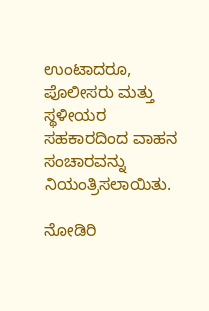ಉಂಟಾದರೂ, ಪೊಲೀಸರು ಮತ್ತು ಸ್ಥಳೀಯರ ಸಹಕಾರದಿಂದ ವಾಹನ ಸಂಚಾರವನ್ನು ನಿಯಂತ್ರಿಸಲಾಯಿತು.

ನೋಡಿರಿ